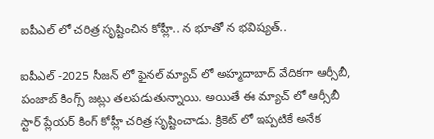ఐపీఎల్ లో చరిత్ర సృష్టించిన కోహ్లీ.. న భూతో న భవిష్యత్..

ఐపీఎల్ -2025 సీజన్ లో ఫైనల్ మ్యాచ్ లో అహ్మదాబాద్‌ వేదికగా ఆర్సీబీ, పంజాబ్‌ కింగ్స్‌ జట్లు తలపడుతున్నాయి. అయితే ఈ మ్యాచ్ లో ఆర్సీబీ స్టార్ ప్లేయర్ కింగ్ కోహ్లీ చరిత్ర సృష్టించాడు. క్రికెట్ లో ఇప్పటికే అనేక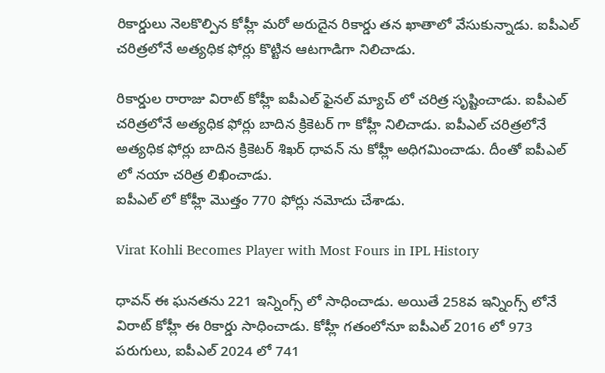రికార్డులు నెలకొల్పిన కోహ్లీ మరో అరుదైన రికార్డు తన ఖాతాలో వేసుకున్నాడు. ఐపీఎల్ చరిత్రలోనే అత్యధిక ఫోర్లు కొట్టిన ఆటగాడిగా నిలిచాడు.

రికార్డుల రారాజు విరాట్ కోహ్లీ ఐపీఎల్ ఫైనల్ మ్యాచ్ లో చరిత్ర సృష్టించాడు. ఐపీఎల్ చరిత్రలోనే అత్యధిక ఫోర్లు బాదిన క్రికెటర్ గా కోహ్లీ నిలిచాడు. ఐపీఎల్ చరిత్రలోనే అత్యధిక ఫోర్లు బాదిన క్రికెటర్ శిఖర్ ధావన్ ను కోహ్లీ అధిగమించాడు. దీంతో ఐపీఎల్ లో నయా చరిత్ర లిఖించాడు.
ఐపీఎల్ లో కోహ్లీ మొత్తం 770 ఫోర్లు నమోదు చేశాడు.

Virat Kohli Becomes Player with Most Fours in IPL History

ధావన్ ఈ ఘనతను 221 ఇన్నింగ్స్ లో సాధించాడు. అయితే 258వ ఇన్నింగ్స్ లోనే విరాట్ కోహ్లీ ఈ రికార్డు సాధించాడు. కోహ్లీ గతంలోనూ ఐపీఎల్ 2016 లో 973 పరుగులు, ఐపీఎల్ 2024 లో 741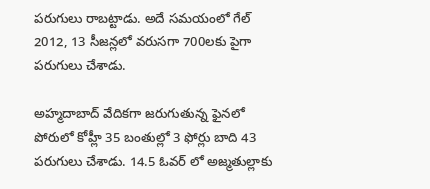పరుగులు రాబట్టాడు. అదే సమయంలో గేల్ 2012, 13 సీజన్లలో వరుసగా 700లకు పైగా పరుగులు చేశాడు.

అహ్మదాబాద్ వేదికగా జరుగుతున్న ఫైనలో పోరులో కోహ్లీ 35 బంతుల్లో 3 ఫోర్లు బాది 43 పరుగులు చేశాడు. 14.5 ఓవర్‌ లో అజ్మతుల్లాకు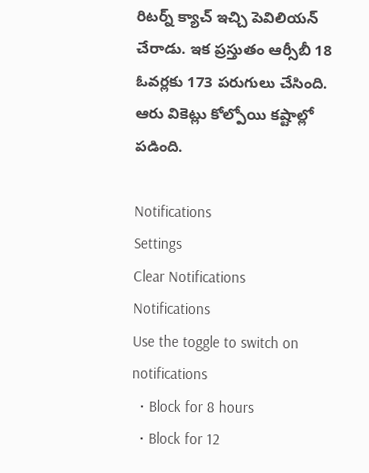రిటర్న్ క్యాచ్ ఇచ్చి పెవిలియన్ చేరాడు. ఇక ప్రస్తుతం ఆర్సీబీ 18 ఓవర్లకు 173 పరుగులు చేసింది. ఆరు వికెట్లు కోల్పోయి కష్టాల్లో పడింది.

Notifications
Settings
Clear Notifications
Notifications
Use the toggle to switch on notifications
  • Block for 8 hours
  • Block for 12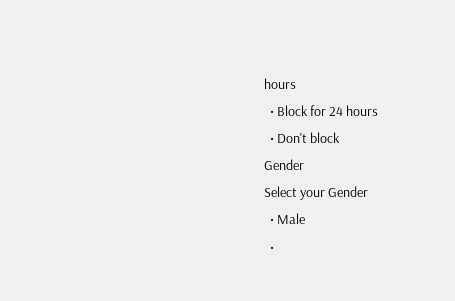hours
  • Block for 24 hours
  • Don't block
Gender
Select your Gender
  • Male
  •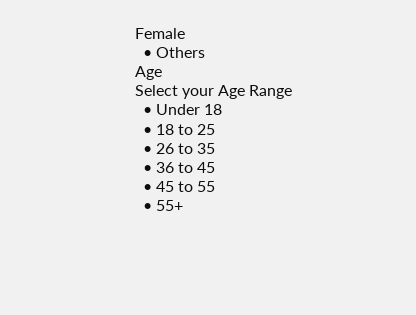Female
  • Others
Age
Select your Age Range
  • Under 18
  • 18 to 25
  • 26 to 35
  • 36 to 45
  • 45 to 55
  • 55+